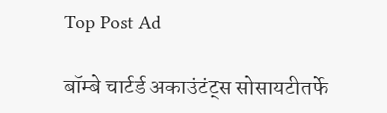Top Post Ad

बॉम्बे चार्टर्ड अकाउंटंट्स सोसायटीतर्फे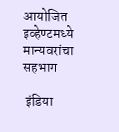आयोजित इव्‍हेण्‍टमध्ये मान्यवरांचा सहभाग

 इंडिया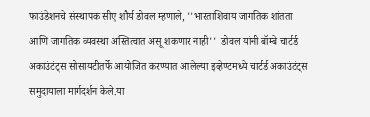फाउंडेशनचे संस्थापक सीए शौर्य डोवल म्हणाले, ''भारताशिवाय जागतिक शांतता आणि जागतिक व्यवस्था अस्तित्वात असू शकणार नाही''  डोवल यांनी बॉम्बे चार्टर्ड अकाउंटंट्स सोसायटीतर्फे आयोजित करण्‍यात आलेल्‍या इव्‍हेण्‍टमध्‍ये चार्टर्ड अकाउंटंट्स समुदायाला मार्गदर्शन केले.या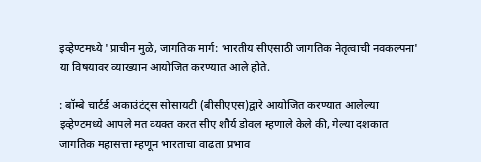इव्‍हेण्‍टमध्‍ये 'प्राचीन मुळे, जागतिक मार्ग: भारतीय सीएसाठी जागतिक नेतृत्वाची नवकल्‍पना' या विषयावर व्याख्यान आयोजित करण्यात आले होते.

: बॉम्बे चार्टर्ड अकाउंटंट्स सोसायटी (बीसीएएस)द्वारे आयोजित करण्‍यात आलेल्‍या इव्‍हेण्‍टमध्‍ये आपले मत व्‍यक्‍त करत सीए शौर्य डोवल म्‍हणाले केले की, गेल्या दशकात जागतिक महासत्ता म्हणून भारताचा वाढता प्रभाव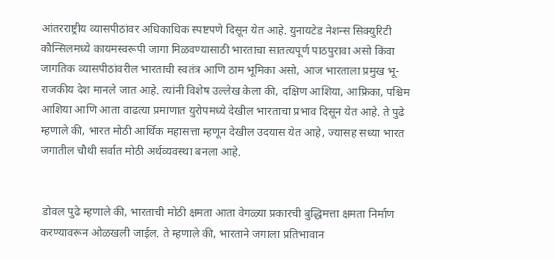आंतरराष्ट्रीय व्यासपीठांवर अधिकाधिक स्पष्टपणे दिसून येत आहे. युनायटेड नेशन्‍स सिक्‍युरिटी कौन्सिलमध्‍ये कायमस्वरूपी जागा मिळवण्यासाठी भारताचा सातत्यपूर्ण पाठपुरावा असो किंवा जागतिक व्यासपीठांवरील भारताची स्वतंत्र आणि ठाम भूमिका असो, आज भारताला प्रमुख भू-राजकीय देश मानले जात आहे. त्‍यांनी विशेष उल्‍लेख केला की, दक्षिण आशिया, आफ्रिका, पश्चिम आशिया आणि आता वाढत्या प्रमाणात युरोपमध्ये देखील भारताचा प्रभाव दिसून येत आहे. ते पुढे म्हणाले की, भारत मोठी आर्थिक महासत्ता म्हणून देखील उदयास येत आहे, ज्‍यासह सध्या भारत जगातील चौथी सर्वात मोठी अर्थव्यवस्था बनला आहे.


 डोवल पुढे म्‍हणाले की, भारताची मोठी क्षमता आता वेगळ्या प्रकारची बुद्धिमत्ता क्षमता निर्माण करण्‍यावरून ओळखली जाईल. ते म्‍हणाले की, भारताने जगाला प्रतिभावान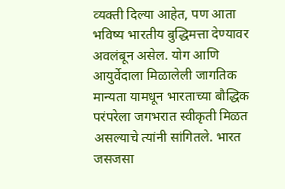व्‍यक्‍ती दिल्‍या आहेत, पण आता भविष्‍य भारतीय बुद्धिमत्ता देण्‍यावर अवलंबून असेल. योग आणि आयुर्वेदाला मिळालेली जागतिक मान्यता यामधून भारताच्या बौद्धिक परंपरेला जगभरात स्‍वीकृती मिळत असल्‍याचे त्यांनी सांगितले. भारत जसजसा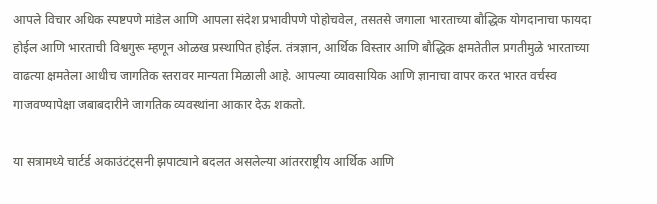आपले विचार अधिक स्पष्टपणे मांडेल आणि आपला संदेश प्रभावीपणे पोहोचवेल, तसतसे जगाला भारताच्या बौद्धिक योगदानाचा फायदा होईल आणि भारताची विश्वगुरू म्हणून ओळख प्रस्थापित होईल. तंत्रज्ञान, आर्थिक विस्तार आणि बौद्धिक क्षमतेतील प्रगतीमुळे भारताच्या वाढत्या क्षमतेला आधीच जागतिक स्तरावर मान्यता मिळाली आहे. आपल्या व्यावसायिक आणि ज्ञानाचा वापर करत भारत वर्चस्व गाजवण्यापेक्षा जबाबदारीने जागतिक व्यवस्थांना आकार देऊ शकतो.

या सत्रामध्‍ये चार्टर्ड अकाउंटंट्सनी झपाट्याने बदलत असलेल्‍या आंतरराष्ट्रीय आर्थिक आणि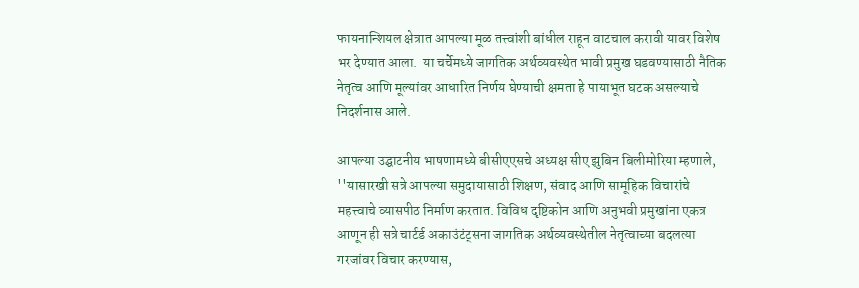फायनान्शियल क्षेत्रात आपल्या मूळ तत्त्वांशी बांधील राहून वाटचाल करावी यावर विशेष भर देण्‍यात आला.  या चर्चेमध्‍ये जागतिक अर्थव्यवस्थेत भावी प्रमुख घडवण्यासाठी नैतिक नेतृत्व आणि मूल्यांवर आधारित निर्णय घेण्‍याची क्षमता हे पायाभूत घटक असल्‍याचे निदर्शनास आले.

आपल्‍या उद्घाटनीय भाषणामध्‍ये बीसीएएसचे अध्‍यक्ष सीए झुबिन बिलीमोरिया म्‍हणाले, ''यासारखी सत्रे आपल्या समुदायासाठी शिक्षण, संवाद आणि सामूहिक विचारांचे महत्त्वाचे व्यासपीठ निर्माण करतात. विविध दृष्टिकोन आणि अनुभवी प्रमुखांना एकत्र आणून ही सत्रे चार्टर्ड अकाउंटंट्सना जागतिक अर्थव्यवस्थेतील नेतृत्वाच्या बदलत्या गरजांवर विचार करण्यास,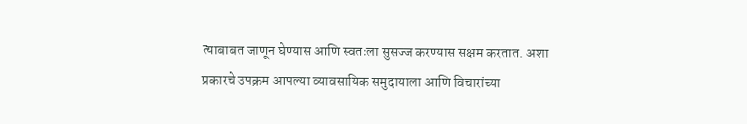त्‍याबाबत जाणून घेण्‍यास आणि स्वतःला सुसज्‍ज करण्यास सक्षम करतात. अशा प्रकारचे उपक्रम आपल्या व्यावसायिक समुदायाला आणि विचारांच्या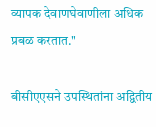व्यापक देवाणघेवाणीला अधिक प्रबळ करतात.''

बीसीएएसने उपस्थितांना अद्वितीय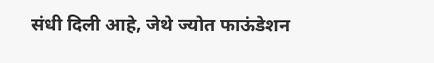संधी दिली आहे, जेथे ज्‍योत फाऊंडेशन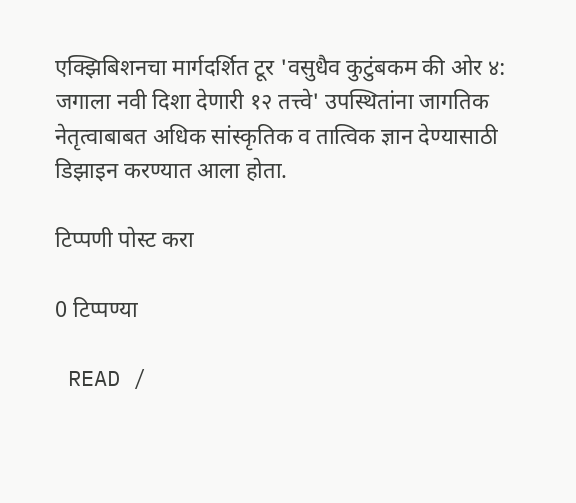एक्झिबिशनचा मार्गदर्शित टूर 'वसुधैव कुटुंबकम की ओर ४: जगाला नवी दिशा देणारी १२ तत्त्वे' उपस्थितांना जागतिक नेतृत्‍वाबाबत अधिक सांस्‍कृतिक व तात्विक ज्ञान देण्‍यासाठी डिझाइन करण्‍यात आला होता.

टिप्पणी पोस्ट करा

0 टिप्पण्या

 READ /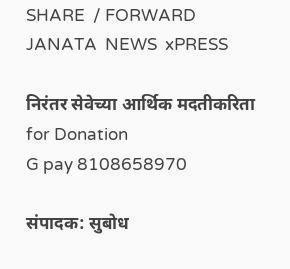SHARE  / FORWARD
JANATA  NEWS  xPRESS

निरंतर सेवेच्या आर्थिक मदतीकरिता
for Donation
G pay 8108658970

संपादक: सुबोध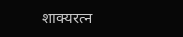शाक्यरत्न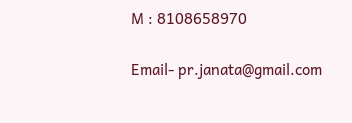M : 8108658970

Email- pr.janata@gmail.com